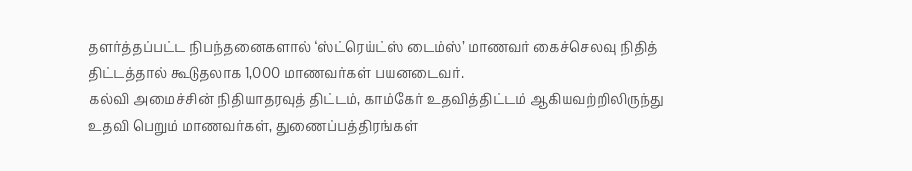தளர்த்தப்பட்ட நிபந்தனைகளால் ‘ஸ்ட்ரெய்ட்ஸ் டைம்ஸ்’ மாணவர் கைச்செலவு நிதித் திட்டத்தால் கூடுதலாக 1,000 மாணவர்கள் பயனடைவர்.
கல்வி அமைச்சின் நிதியாதரவுத் திட்டம், காம்கேர் உதவித்திட்டம் ஆகியவற்றிலிருந்து உதவி பெறும் மாணவர்கள், துணைப்பத்திரங்கள்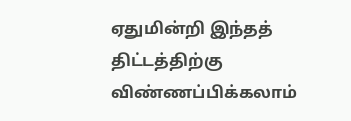ஏதுமின்றி இந்தத் திட்டத்திற்கு விண்ணப்பிக்கலாம்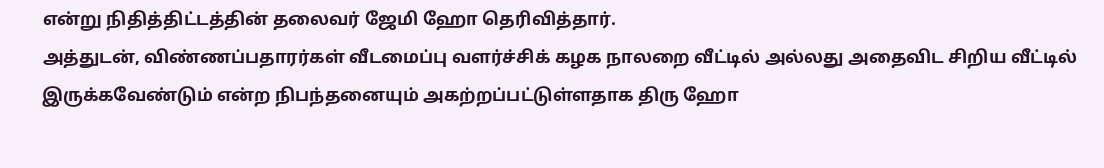என்று நிதித்திட்டத்தின் தலைவர் ஜேமி ஹோ தெரிவித்தார்.
அத்துடன், விண்ணப்பதாரர்கள் வீடமைப்பு வளர்ச்சிக் கழக நாலறை வீட்டில் அல்லது அதைவிட சிறிய வீட்டில் இருக்கவேண்டும் என்ற நிபந்தனையும் அகற்றப்பட்டுள்ளதாக திரு ஹோ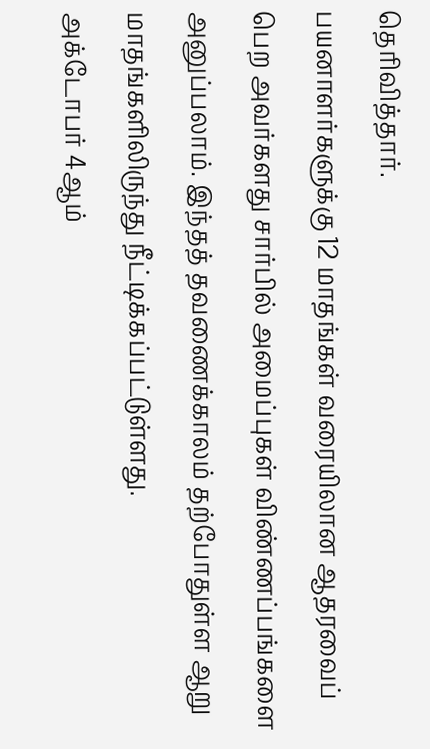தெரிவித்தார்.
பயனாளர்களுக்கு 12 மாதங்கள் வரையிலான ஆதரவைப் பெற அவர்களது சார்பில் அமைப்புகள் விண்ணப்பங்களை அனுப்பலாம். இந்தத் தவணைக்காலம் தற்போதுள்ள ஆறு மாதங்களிலிருந்து நீட்டிக்கப்பட்டுள்ளது.
அக்டோபர் 4ஆம்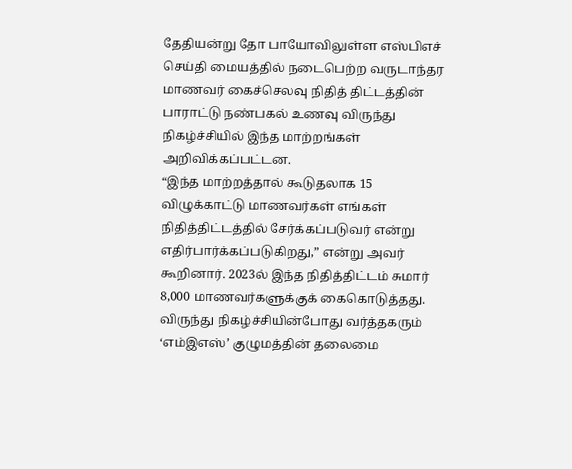தேதியன்று தோ பாயோவிலுள்ள எஸ்பிஎச் செய்தி மையத்தில் நடைபெற்ற வருடாந்தர மாணவர் கைச்செலவு நிதித் திட்டத்தின் பாராட்டு நண்பகல் உணவு விருந்து நிகழ்ச்சியில் இந்த மாற்றங்கள் அறிவிக்கப்பட்டன.
“இந்த மாற்றத்தால் கூடுதலாக 15 விழுக்காட்டு மாணவர்கள் எங்கள் நிதித்திட்டத்தில் சேர்க்கப்படுவர் என்று எதிர்பார்க்கப்படுகிறது,” என்று அவர் கூறினார். 2023ல் இந்த நிதித்திட்டம் சுமார் 8,000 மாணவர்களுக்குக் கைகொடுத்தது.
விருந்து நிகழ்ச்சியின்போது வர்த்தகரும் ‘எம்இஎஸ்’ குழுமத்தின் தலைமை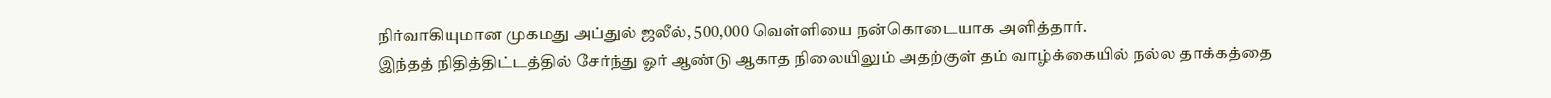நிர்வாகியுமான முகமது அப்துல் ஜலீல், 500,000 வெள்ளியை நன்கொடையாக அளித்தார்.
இந்தத் நிதித்திட்டத்தில் சேர்ந்து ஓர் ஆண்டு ஆகாத நிலையிலும் அதற்குள் தம் வாழ்க்கையில் நல்ல தாக்கத்தை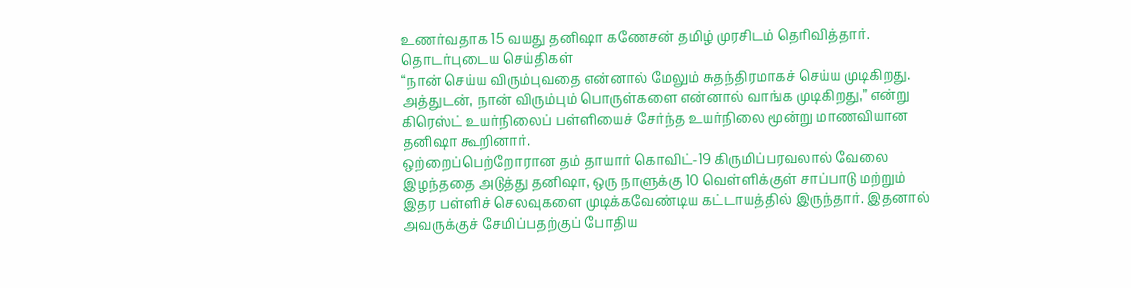உணர்வதாக 15 வயது தனிஷா கணேசன் தமிழ் முரசிடம் தெரிவித்தார்.
தொடர்புடைய செய்திகள்
“நான் செய்ய விரும்புவதை என்னால் மேலும் சுதந்திரமாகச் செய்ய முடிகிறது. அத்துடன், நான் விரும்பும் பொருள்களை என்னால் வாங்க முடிகிறது,” என்று கிரெஸ்ட் உயர்நிலைப் பள்ளியைச் சேர்ந்த உயர்நிலை மூன்று மாணவியான தனிஷா கூறினார்.
ஒற்றைப்பெற்றோரான தம் தாயார் கொவிட்-19 கிருமிப்பரவலால் வேலை இழந்ததை அடுத்து தனிஷா, ஒரு நாளுக்கு 10 வெள்ளிக்குள் சாப்பாடு மற்றும் இதர பள்ளிச் செலவுகளை முடிக்கவேண்டிய கட்டாயத்தில் இருந்தார். இதனால் அவருக்குச் சேமிப்பதற்குப் போதிய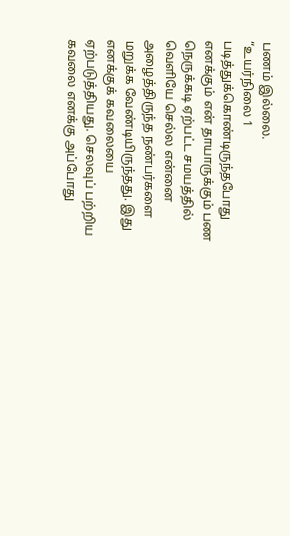பணம் இல்லை.
“உயர்நிலை 1 படித்துக்கொண்டிருந்தபோது எனக்கும் என் தாயாருக்கும் பண நெருக்கடி ஏற்பட்ட சமயத்தில் வெளியே செல்ல என்னை அழைத்திருந்த நண்பர்களை மறுக்க வேண்டியிருந்தது. இது எனக்குக் கவலையை ஏற்படுத்தியது. செலவுப் பற்றிய கவலை எனக்கு அப்போது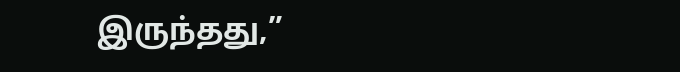இருந்தது,”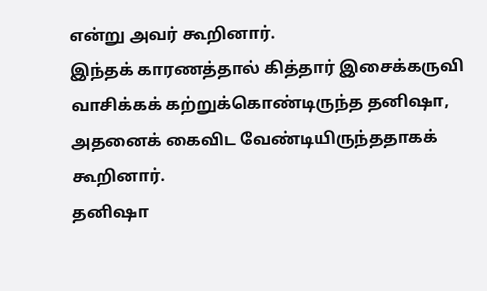என்று அவர் கூறினார்.
இந்தக் காரணத்தால் கித்தார் இசைக்கருவி வாசிக்கக் கற்றுக்கொண்டிருந்த தனிஷா, அதனைக் கைவிட வேண்டியிருந்ததாகக் கூறினார்.
தனிஷா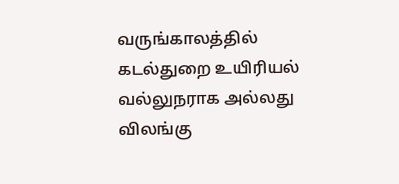வருங்காலத்தில் கடல்துறை உயிரியல் வல்லுநராக அல்லது விலங்கு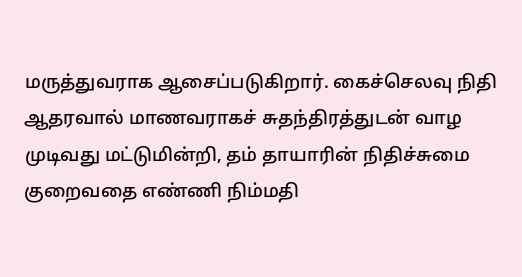மருத்துவராக ஆசைப்படுகிறார். கைச்செலவு நிதி ஆதரவால் மாணவராகச் சுதந்திரத்துடன் வாழ முடிவது மட்டுமின்றி, தம் தாயாரின் நிதிச்சுமை குறைவதை எண்ணி நிம்மதி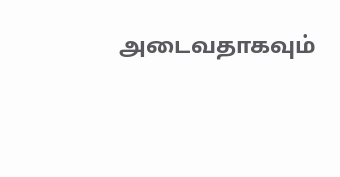அடைவதாகவும்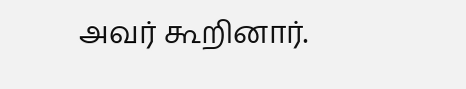அவர் கூறினார்.